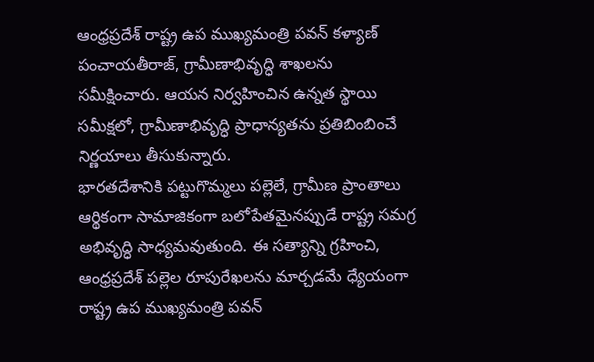ఆంధ్రప్రదేశ్ రాష్ట్ర ఉప ముఖ్యమంత్రి పవన్ కళ్యాణ్ పంచాయతీరాజ్, గ్రామీణాభివృద్ధి శాఖలను సమీక్షించారు. ఆయన నిర్వహించిన ఉన్నత స్థాయి సమీక్షలో, గ్రామీణాభివృద్ధి ప్రాధాన్యతను ప్రతిబింబించే నిర్ణయాలు తీసుకున్నారు.
భారతదేశానికి పట్టుగొమ్మలు పల్లెలే, గ్రామీణ ప్రాంతాలు ఆర్థికంగా సామాజికంగా బలోపేతమైనప్పుడే రాష్ట్ర సమగ్ర అభివృద్ధి సాధ్యమవుతుంది. ఈ సత్యాన్ని గ్రహించి, ఆంధ్రప్రదేశ్ పల్లెల రూపురేఖలను మార్చడమే ధ్యేయంగా రాష్ట్ర ఉప ముఖ్యమంత్రి పవన్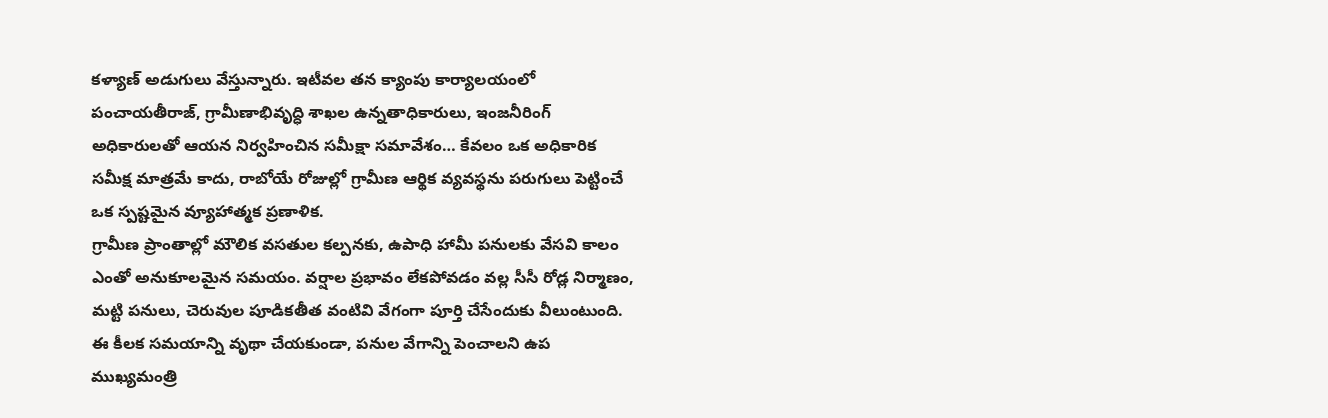కళ్యాణ్ అడుగులు వేస్తున్నారు. ఇటీవల తన క్యాంపు కార్యాలయంలో పంచాయతీరాజ్, గ్రామీణాభివృద్ధి శాఖల ఉన్నతాధికారులు, ఇంజనీరింగ్ అధికారులతో ఆయన నిర్వహించిన సమీక్షా సమావేశం… కేవలం ఒక అధికారిక సమీక్ష మాత్రమే కాదు, రాబోయే రోజుల్లో గ్రామీణ ఆర్థిక వ్యవస్థను పరుగులు పెట్టించే ఒక స్పష్టమైన వ్యూహాత్మక ప్రణాళిక.
గ్రామీణ ప్రాంతాల్లో మౌలిక వసతుల కల్పనకు, ఉపాధి హామీ పనులకు వేసవి కాలం ఎంతో అనుకూలమైన సమయం. వర్షాల ప్రభావం లేకపోవడం వల్ల సీసీ రోడ్ల నిర్మాణం, మట్టి పనులు, చెరువుల పూడికతీత వంటివి వేగంగా పూర్తి చేసేందుకు వీలుంటుంది. ఈ కీలక సమయాన్ని వృథా చేయకుండా, పనుల వేగాన్ని పెంచాలని ఉప ముఖ్యమంత్రి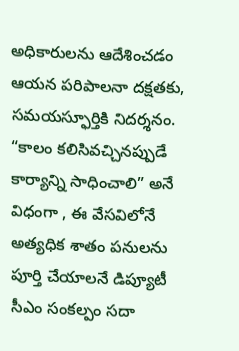అధికారులను ఆదేశించడం ఆయన పరిపాలనా దక్షతకు, సమయస్ఫూర్తికి నిదర్శనం. “కాలం కలిసివచ్చినప్పుడే కార్యాన్ని సాధించాలి” అనే విధంగా , ఈ వేసవిలోనే అత్యధిక శాతం పనులను పూర్తి చేయాలనే డిప్యూటీ సీఎం సంకల్పం సదా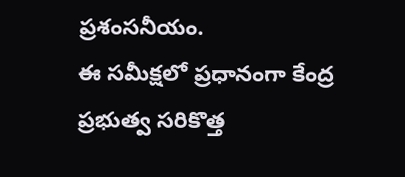ప్రశంసనీయం.
ఈ సమీక్షలో ప్రధానంగా కేంద్ర ప్రభుత్వ సరికొత్త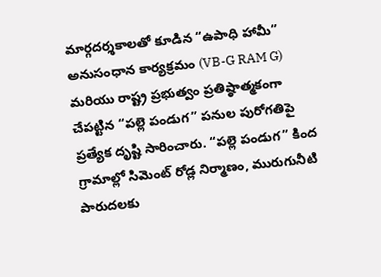మార్గదర్శకాలతో కూడిన “ఉపాధి హామీ” అనుసంధాన కార్యక్రమం (VB-G RAM G) మరియు రాష్ట్ర ప్రభుత్వం ప్రతిష్ఠాత్మకంగా చేపట్టిన “పల్లె పండుగ” పనుల పురోగతిపై ప్రత్యేక దృష్టి సారించారు. “పల్లె పండుగ” కింద గ్రామాల్లో సిమెంట్ రోడ్ల నిర్మాణం, మురుగునీటి పారుదలకు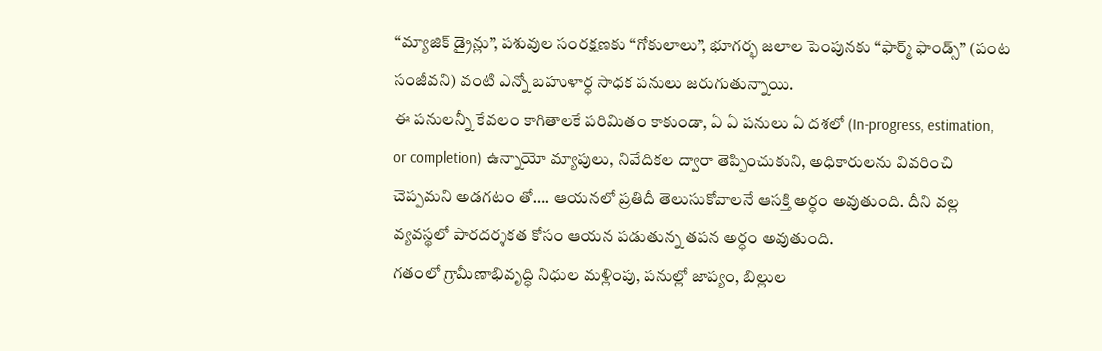“మ్యాజిక్ డ్రైన్లు”, పశువుల సంరక్షణకు “గోకులాలు”, భూగర్భ జలాల పెంపునకు “ఫార్మ్ ఫాండ్స్” (పంట సంజీవని) వంటి ఎన్నో బహుళార్ధ సాధక పనులు జరుగుతున్నాయి.
ఈ పనులన్నీ కేవలం కాగితాలకే పరిమితం కాకుండా, ఏ ఏ పనులు ఏ దశలో (In-progress, estimation, or completion) ఉన్నాయో మ్యాపులు, నివేదికల ద్వారా తెప్పించుకుని, అధికారులను వివరించి చెప్పమని అడగటం తో…. ఆయనలో ప్రతిదీ తెలుసుకోవాలనే ఆసక్తి అర్ధం అవుతుంది. దీని వల్ల వ్యవస్థలో పారదర్శకత కోసం ఆయన పడుతున్న తపన అర్ధం అవుతుంది.
గతంలో గ్రామీణాభివృద్ధి నిధుల మళ్లింపు, పనుల్లో జాప్యం, బిల్లుల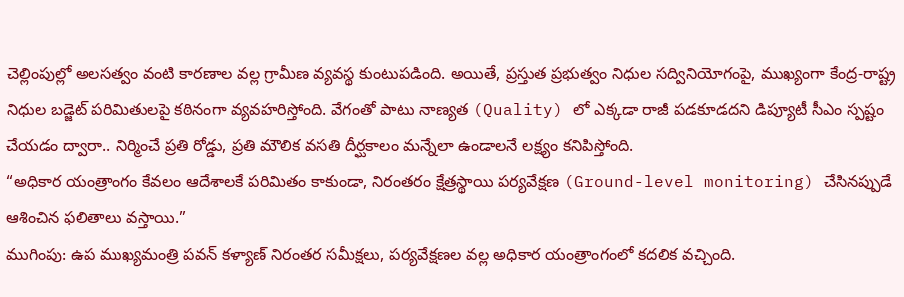చెల్లింపుల్లో అలసత్వం వంటి కారణాల వల్ల గ్రామీణ వ్యవస్థ కుంటుపడింది. అయితే, ప్రస్తుత ప్రభుత్వం నిధుల సద్వినియోగంపై, ముఖ్యంగా కేంద్ర-రాష్ట్ర నిధుల బడ్జెట్ పరిమితులపై కఠినంగా వ్యవహరిస్తోంది. వేగంతో పాటు నాణ్యత (Quality) లో ఎక్కడా రాజీ పడకూడదని డిప్యూటీ సీఎం స్పష్టం చేయడం ద్వారా.. నిర్మించే ప్రతి రోడ్డు, ప్రతి మౌలిక వసతి దీర్ఘకాలం మన్నేలా ఉండాలనే లక్ష్యం కనిపిస్తోంది.
“అధికార యంత్రాంగం కేవలం ఆదేశాలకే పరిమితం కాకుండా, నిరంతరం క్షేత్రస్థాయి పర్యవేక్షణ (Ground-level monitoring) చేసినప్పుడే ఆశించిన ఫలితాలు వస్తాయి.”
ముగింపు: ఉప ముఖ్యమంత్రి పవన్ కళ్యాణ్ నిరంతర సమీక్షలు, పర్యవేక్షణల వల్ల అధికార యంత్రాంగంలో కదలిక వచ్చింది.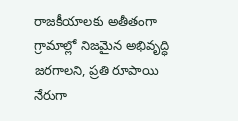రాజకీయాలకు అతీతంగా గ్రామాల్లో నిజమైన అభివృద్ధి జరగాలని, ప్రతి రూపాయి నేరుగా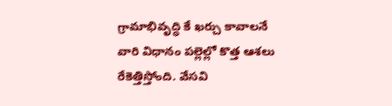గ్రామాభివృద్ధి కే ఖర్చు కావాలనే వారి విధానం పల్లెల్లో కొత్త ఆశలు రేకెత్తిస్తోంది. వేసవి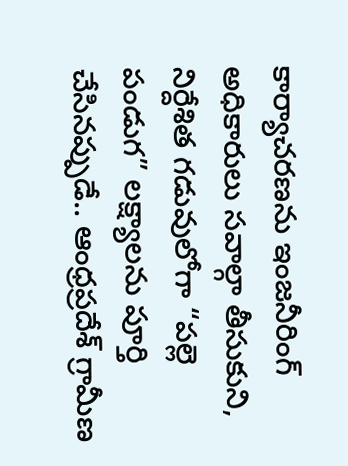కార్యాచరణను ఇంజనీరింగ్ అధికారులు సవాల్గా తీసుకుని, నిర్దేశిత గడువులోగా “పల్లె పండుగ” లక్ష్యాలను పూర్తి చేసినప్పుడే.. ఆంధ్రప్రదేశ్ గ్రామీణ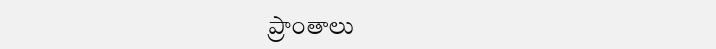ప్రాంతాలు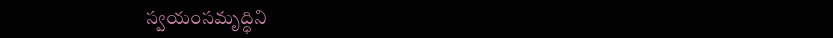స్వయంసమృద్ధిని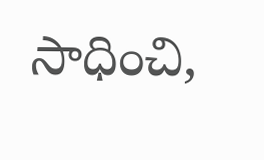సాధించి,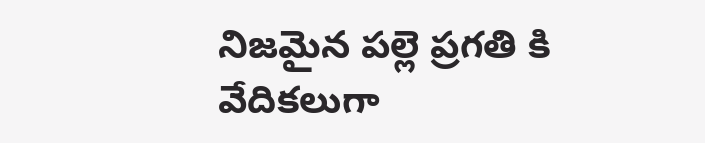నిజమైన పల్లె ప్రగతి కి వేదికలుగా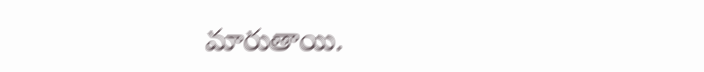మారుతాయి.